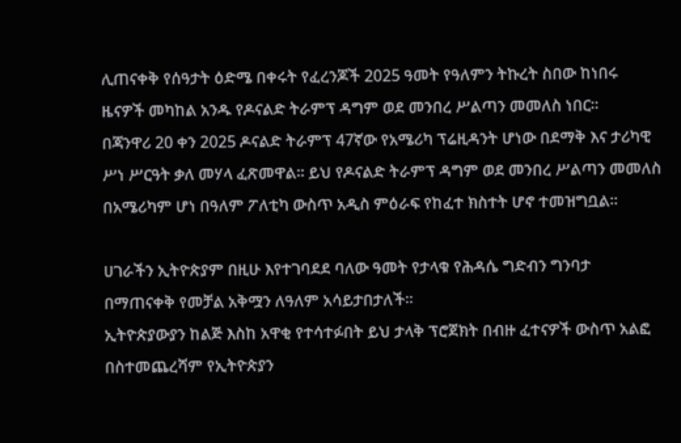ሊጠናቀቅ የሰዓታት ዕድሜ በቀሩት የፈረንጆች 2025 ዓመት የዓለምን ትኩረት ስበው ከነበሩ ዜናዎች መካከል አንዱ የዶናልድ ትራምፕ ዳግም ወደ መንበረ ሥልጣን መመለስ ነበር።
በጃንዋሪ 20 ቀን 2025 ዶናልድ ትራምፕ 47ኛው የአሜሪካ ፕሬዚዳንት ሆነው በደማቅ እና ታሪካዊ ሥነ ሥርዓት ቃለ መሃላ ፈጽመዋል። ይህ የዶናልድ ትራምፕ ዳግም ወደ መንበረ ሥልጣን መመለስ በአሜሪካም ሆነ በዓለም ፖለቲካ ውስጥ አዲስ ምዕራፍ የከፈተ ክስተት ሆኖ ተመዝግቧል።

ሀገራችን ኢትዮጵያም በዚሁ እየተገባደደ ባለው ዓመት የታላቁ የሕዳሴ ግድብን ግንባታ በማጠናቀቅ የመቻል አቅሟን ለዓለም አሳይታበታለች።
ኢትዮጵያውያን ከልጅ እስከ አዋቂ የተሳተፉበት ይህ ታላቅ ፕሮጀክት በብዙ ፈተናዎች ውስጥ አልፎ በስተመጨረሻም የኢትዮጵያን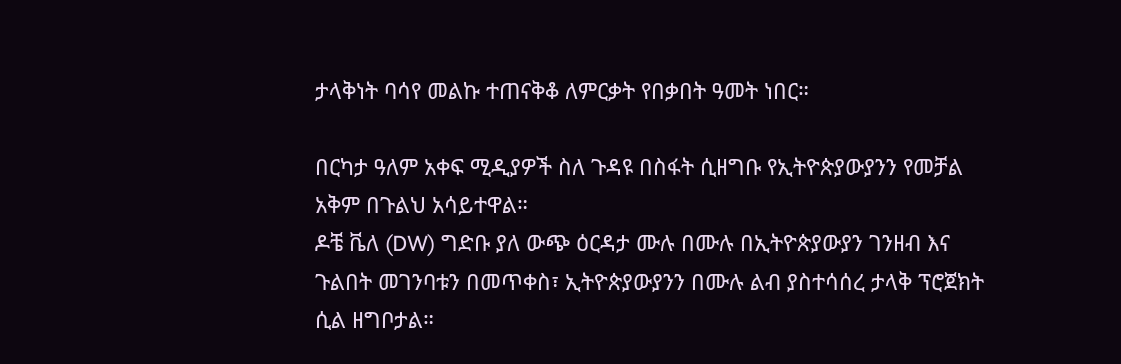ታላቅነት ባሳየ መልኩ ተጠናቅቆ ለምርቃት የበቃበት ዓመት ነበር።

በርካታ ዓለም አቀፍ ሚዲያዎች ስለ ጉዳዩ በስፋት ሲዘግቡ የኢትዮጵያውያንን የመቻል አቅም በጉልህ አሳይተዋል።
ዶቼ ቬለ (DW) ግድቡ ያለ ውጭ ዕርዳታ ሙሉ በሙሉ በኢትዮጵያውያን ገንዘብ እና ጉልበት መገንባቱን በመጥቀስ፣ ኢትዮጵያውያንን በሙሉ ልብ ያስተሳሰረ ታላቅ ፕሮጀክት ሲል ዘግቦታል።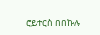ሮይተርስ በበኩሉ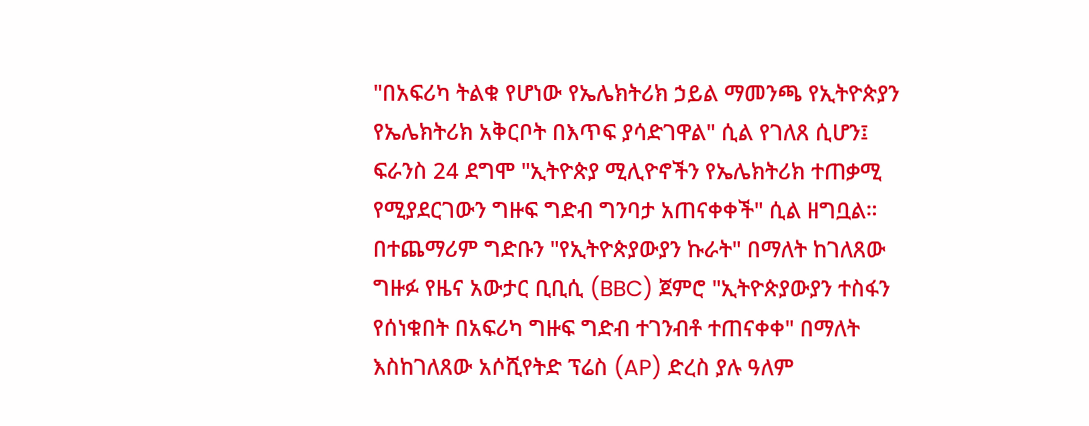"በአፍሪካ ትልቁ የሆነው የኤሌክትሪክ ኃይል ማመንጫ የኢትዮጵያን የኤሌክትሪክ አቅርቦት በእጥፍ ያሳድገዋል" ሲል የገለጸ ሲሆን፤ ፍራንስ 24 ደግሞ "ኢትዮጵያ ሚሊዮኖችን የኤሌክትሪክ ተጠቃሚ የሚያደርገውን ግዙፍ ግድብ ግንባታ አጠናቀቀች" ሲል ዘግቧል።
በተጨማሪም ግድቡን "የኢትዮጵያውያን ኩራት" በማለት ከገለጸው ግዙፉ የዜና አውታር ቢቢሲ (BBC) ጀምሮ "ኢትዮጵያውያን ተስፋን የሰነቁበት በአፍሪካ ግዙፍ ግድብ ተገንብቶ ተጠናቀቀ" በማለት እስከገለጸው አሶሺየትድ ፕሬስ (AP) ድረስ ያሉ ዓለም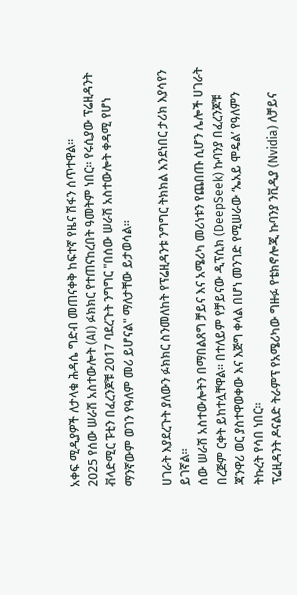አቀፍ ሚዲያዎች ለታላቁ ሕዳሴ ግድብ መጠናቀቅ ከፍተኛ የዜና ሽፋን ሰጥተዋል።
2025 የሰው ሠራሽ አስተውሎት (AI) ፉክክር የተጠናከረበት ዓመትም ነበር። የሩሲያው ፕሬዚዳንት ቭላድሚር ፑቲን በፈረንጆቹ 2017 ባደረጉት ንግግር "በሰው ሠራሽ አስተውሎት ቀዳሚ የሆነ ማንኛውም ወገን የዓለም መሪ ይሆናል" ማለታቸው ይታወሳል።

ሀገራት እያደረጉት ያለውን ፉክክር ስንመለከት የፕሬዚዳንቱ ንግግር ትክክል እንደነበር ታሪክ እያሳየን ይገኛል።
ሰው ሠራሽ አስተውሎትን በማበልጸግ ቻይና እና አሜሪካ መሪነቱን የጨበጡ ሲሆን ሌሎች ሀገራት በረጅም ርቀት ይከተሏቸዋል። በተለይም የቻይናው ዲፕሲክ (DeepSeek) ኩባንያ በፈረንጆቹ ጃንዋሪ ወር ያስተዋወቀው እና እጅግ ቀላል በሆነ መንገድ የሚሠራው ‘ኤአይ ሞዴል’ የዓለምን ትኩረት የሳበ ነበር።
ፕሬዚዳንት ዶናልድ ትራምፕ የአሜሪካው ግዙፉ የቴክኖሎጂ ኩባንያ ንቪዲያ (Nvidia) ለቻይና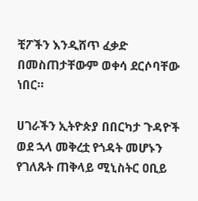ቺፖችን እንዲሸጥ ፈቃድ በመስጠታቸውም ወቀሳ ደርሶባቸው ነበር።

ሀገራችን ኢትዮጵያ በበርካታ ጉዳዮች ወደ ኋላ መቅረቷ የጎዳት መሆኑን የገለጹት ጠቅላይ ሚኒስትር ዐቢይ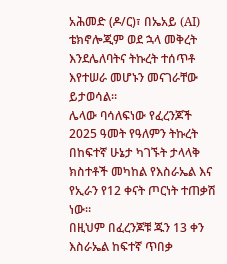አሕመድ (ዶ/ር)፣ በኤአይ (AI) ቴክኖሎጂም ወደ ኋላ መቅረት እንደሌለባትና ትኩረት ተሰጥቶ እየተሠራ መሆኑን መናገራቸው ይታወሳል።
ሌላው ባሳለፍነው የፈረንጆች 2025 ዓመት የዓለምን ትኩረት በከፍተኛ ሁኔታ ካገኙት ታላላቅ ክስተቶች መካከል የእስራኤል እና የኢራን የ12 ቀናት ጦርነት ተጠቃሽ ነው።
በዚህም በፈረንጆቹ ጁን 13 ቀን እስራኤል ከፍተኛ ጥበቃ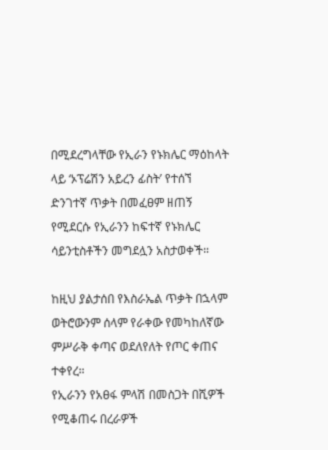በሚደረግላቸው የኢራን የኑክሌር ማዕከላት ላይ ‘ኦፕሬሽን አይረን ፊስት’ የተሰኘ ድንገተኛ ጥቃት በመፈፀም ዘጠኝ የሚደርሱ የኢራንን ከፍተኛ የኑክሌር ሳይንቲስቶችን መግደሏን አስታወቀች።

ከዚህ ያልታሰበ የእስራኤል ጥቃት በኋላም ወትሮውንም ሰላም የራቀው የመካከለኛው ምሥራቅ ቀጣና ወደለየለት የጦር ቀጠና ተቀየረ።
የኢራንን የአፀፋ ምላሽ በመስጋት በሺዎች የሚቆጠሩ በረራዎች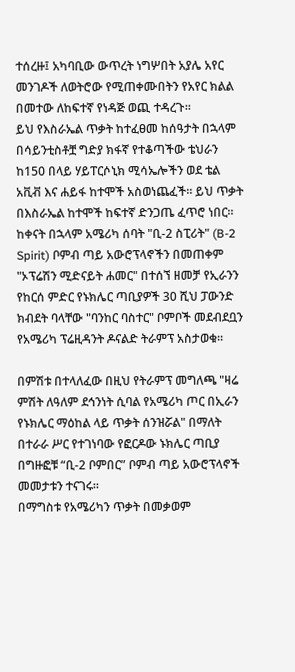ተሰረዙ፤ አካባቢው ውጥረት ነግሦበት አያሌ አየር መንገዶች ለወትሮው የሚጠቀሙበትን የአየር ክልል በመተው ለከፍተኛ የነዳጅ ወጪ ተዳረጉ።
ይህ የእስራኤል ጥቃት ከተፈፀመ ከሰዓታት በኋላም በሳይንቲስቶቿ ግድያ ክፋኛ የተቆጣችው ቴህራን ከ150 በላይ ሃይፐርሶኒክ ሚሳኤሎችን ወደ ቴል አቪቭ እና ሐይፋ ከተሞች አስወነጨፈች። ይህ ጥቃት በእስራኤል ከተሞች ከፍተኛ ድንጋጤ ፈጥሮ ነበር።
ከቀናት በኋላም አሜሪካ ሰባት "ቢ-2 ስፒሪት" (B-2 Spirit) ቦምብ ጣይ አውሮፕላኖችን በመጠቀም "ኦፕሬሽን ሚድናይት ሐመር" በተሰኘ ዘመቻ የኢራንን የከርሰ ምድር የኑክሌር ጣቢያዎች 30 ሺህ ፓውንድ ክብደት ባላቸው "ባንከር ባስተር" ቦምቦች መደብደቧን የአሜሪካ ፕሬዚዳንት ዶናልድ ትራምፕ አስታወቁ።

በምሽቱ በተላለፈው በዚህ የትራምፕ መግለጫ "ዛሬ ምሽት ለዓለም ደኅንነት ሲባል የአሜሪካ ጦር በኢራን የኑክሌር ማዕከል ላይ ጥቃት ሰንዝሯል" በማለት በተራራ ሥር የተገነባው የፎርዶው ኑክሌር ጣቢያ በግዙፎቹ “ቢ-2 ቦምበር” ቦምብ ጣይ አውሮፕላኖች መመታቱን ተናገሩ።
በማግስቱ የአሜሪካን ጥቃት በመቃወም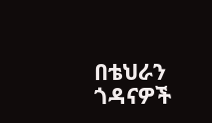በቴህራን ጎዳናዎች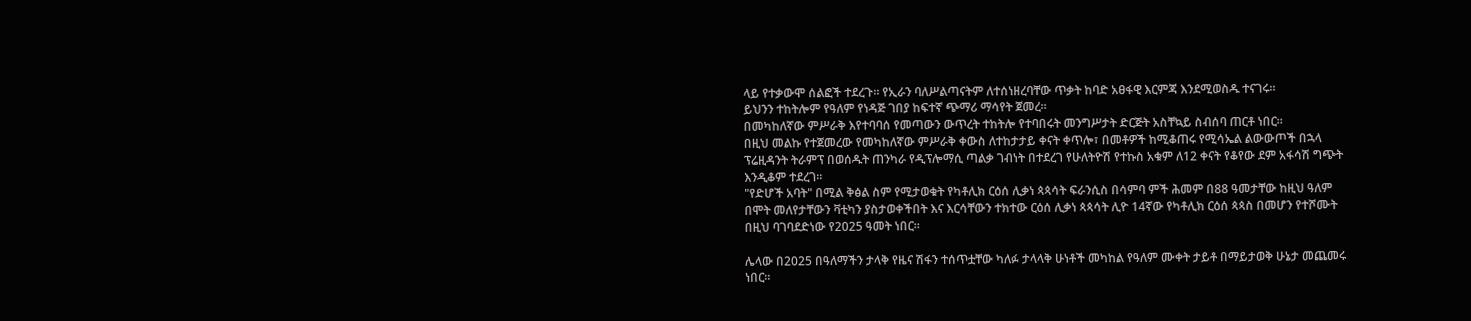ላይ የተቃውሞ ሰልፎች ተደረጉ። የኢራን ባለሥልጣናትም ለተሰነዘረባቸው ጥቃት ከባድ አፀፋዊ እርምጃ እንደሚወስዱ ተናገሩ።
ይህንን ተከትሎም የዓለም የነዳጅ ገበያ ከፍተኛ ጭማሪ ማሳየት ጀመረ።
በመካከለኛው ምሥራቅ እየተባባሰ የመጣውን ውጥረት ተከትሎ የተባበሩት መንግሥታት ድርጅት አስቸኳይ ስብሰባ ጠርቶ ነበር።
በዚህ መልኩ የተጀመረው የመካከለኛው ምሥራቅ ቀውስ ለተከታታይ ቀናት ቀጥሎ፣ በመቶዎች ከሚቆጠሩ የሚሳኤል ልውውጦች በኋላ ፕሬዚዳንት ትራምፕ በወሰዱት ጠንካራ የዲፕሎማሲ ጣልቃ ገብነት በተደረገ የሁለትዮሽ የተኩስ አቁም ለ12 ቀናት የቆየው ደም አፋሳሽ ግጭት እንዲቆም ተደረገ።
"የድሆች አባት" በሚል ቅፅል ስም የሚታወቁት የካቶሊክ ርዕሰ ሊቃነ ጳጳሳት ፍራንሲስ በሳምባ ምች ሕመም በ88 ዓመታቸው ከዚህ ዓለም በሞት መለየታቸውን ቫቲካን ያስታወቀችበት እና እርሳቸውን ተክተው ርዕሰ ሊቃነ ጳጳሳት ሊዮ 14ኛው የካቶሊክ ርዕሰ ጳጳስ በመሆን የተሾሙት በዚህ ባገባደድነው የ2025 ዓመት ነበር።

ሌላው በ2025 በዓለማችን ታላቅ የዜና ሽፋን ተሰጥቷቸው ካለፉ ታላላቅ ሁነቶች መካከል የዓለም ሙቀት ታይቶ በማይታወቅ ሁኔታ መጨመሩ ነበር።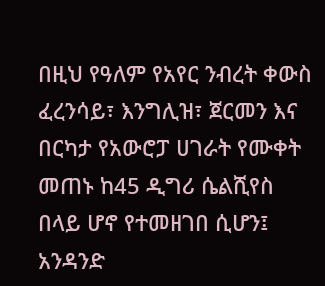በዚህ የዓለም የአየር ንብረት ቀውስ ፈረንሳይ፣ እንግሊዝ፣ ጀርመን እና በርካታ የአውሮፓ ሀገራት የሙቀት መጠኑ ከ45 ዲግሪ ሴልሺየስ በላይ ሆኖ የተመዘገበ ሲሆን፤ አንዳንድ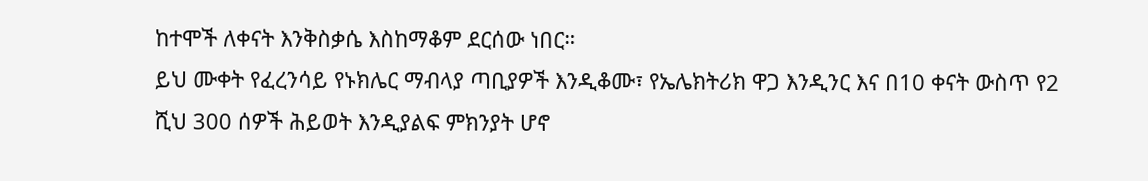ከተሞች ለቀናት እንቅስቃሴ እስከማቆም ደርሰው ነበር።
ይህ ሙቀት የፈረንሳይ የኑክሌር ማብላያ ጣቢያዎች እንዲቆሙ፣ የኤሌክትሪክ ዋጋ እንዲንር እና በ10 ቀናት ውስጥ የ2 ሺህ 300 ሰዎች ሕይወት እንዲያልፍ ምክንያት ሆኖ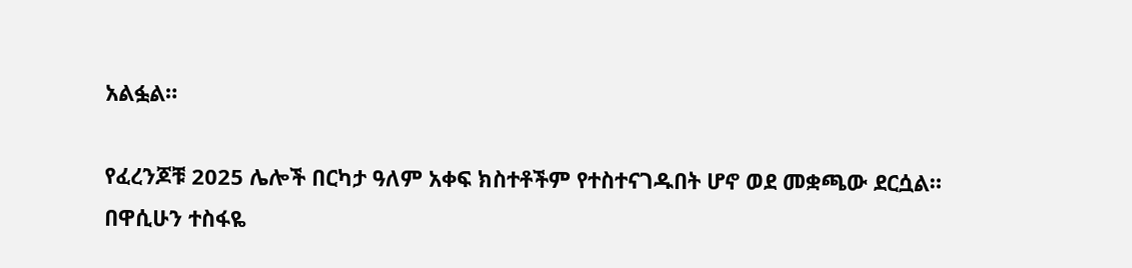አልፏል።

የፈረንጆቹ 2025 ሌሎች በርካታ ዓለም አቀፍ ክስተቶችም የተስተናገዱበት ሆኖ ወደ መቋጫው ደርሷል።
በዋሲሁን ተስፋዬ